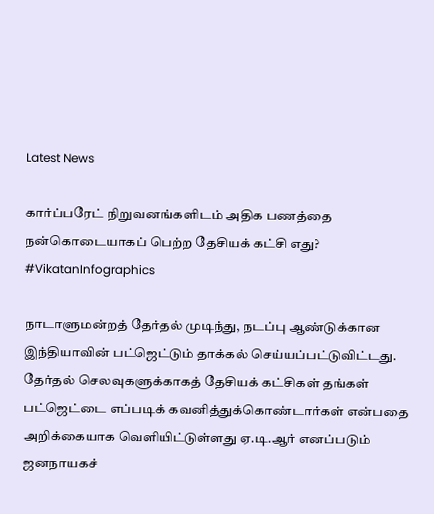Latest News

கார்ப்பரேட் நிறுவனங்களிடம் அதிக பணத்தை நன்கொடையாகப் பெற்ற தேசியக் கட்சி எது? #VikatanInfographics

நாடாளுமன்றத் தேர்தல் முடிந்து, நடப்பு ஆண்டுக்கான இந்தியாவின் பட்ஜெட்டும் தாக்கல் செய்யப்பட்டுவிட்டது. தேர்தல் செலவுகளுக்காகத் தேசியக் கட்சிகள் தங்கள் பட்ஜெட்டை எப்படிக் கவனித்துக்கொண்டார்கள் என்பதை அறிக்கையாக வெளியிட்டுள்ளது ஏ.டி.ஆர் எனப்படும் ஜனநாயகச்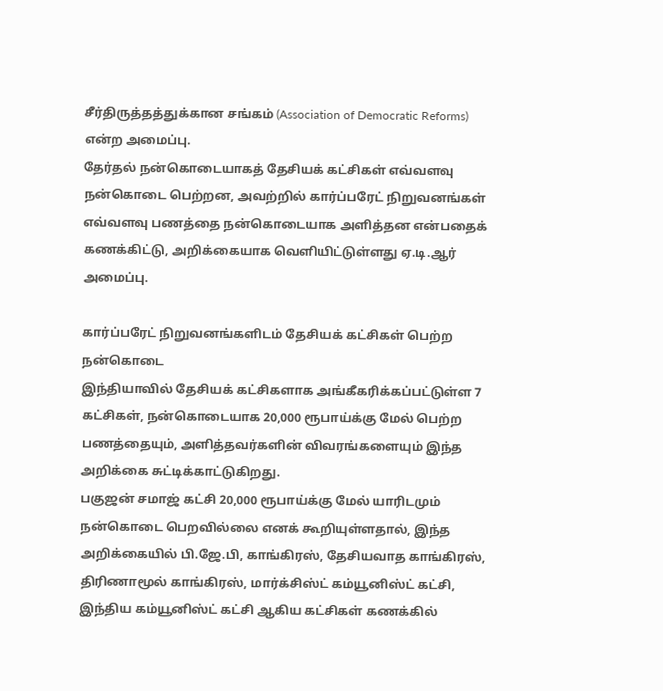சீர்திருத்தத்துக்கான சங்கம் (Association of Democratic Reforms) என்ற அமைப்பு.
தேர்தல் நன்கொடையாகத் தேசியக் கட்சிகள் எவ்வளவு நன்கொடை பெற்றன, அவற்றில் கார்ப்பரேட் நிறுவனங்கள் எவ்வளவு பணத்தை நன்கொடையாக அளித்தன என்பதைக் கணக்கிட்டு, அறிக்கையாக வெளியிட்டுள்ளது ஏ.டி.ஆர் அமைப்பு.

கார்ப்பரேட் நிறுவனங்களிடம் தேசியக் கட்சிகள் பெற்ற நன்கொடை
இந்தியாவில் தேசியக் கட்சிகளாக அங்கீகரிக்கப்பட்டுள்ள 7 கட்சிகள், நன்கொடையாக 20,000 ரூபாய்க்கு மேல் பெற்ற பணத்தையும், அளித்தவர்களின் விவரங்களையும் இந்த அறிக்கை சுட்டிக்காட்டுகிறது.
பகுஜன் சமாஜ் கட்சி 20,000 ரூபாய்க்கு மேல் யாரிடமும் நன்கொடை பெறவில்லை எனக் கூறியுள்ளதால், இந்த அறிக்கையில் பி.ஜே.பி, காங்கிரஸ், தேசியவாத காங்கிரஸ், திரிணாமூல் காங்கிரஸ், மார்க்சிஸ்ட் கம்யூனிஸ்ட் கட்சி, இந்திய கம்யூனிஸ்ட் கட்சி ஆகிய கட்சிகள் கணக்கில்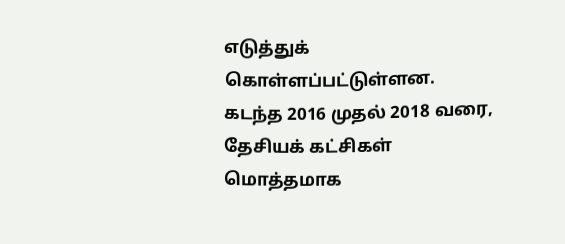எடுத்துக் கொள்ளப்பட்டுள்ளன.
கடந்த 2016 முதல் 2018 வரை, தேசியக் கட்சிகள் மொத்தமாக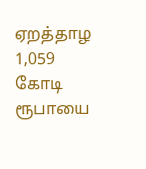ஏறத்தாழ 1,059 கோடி ரூபாயை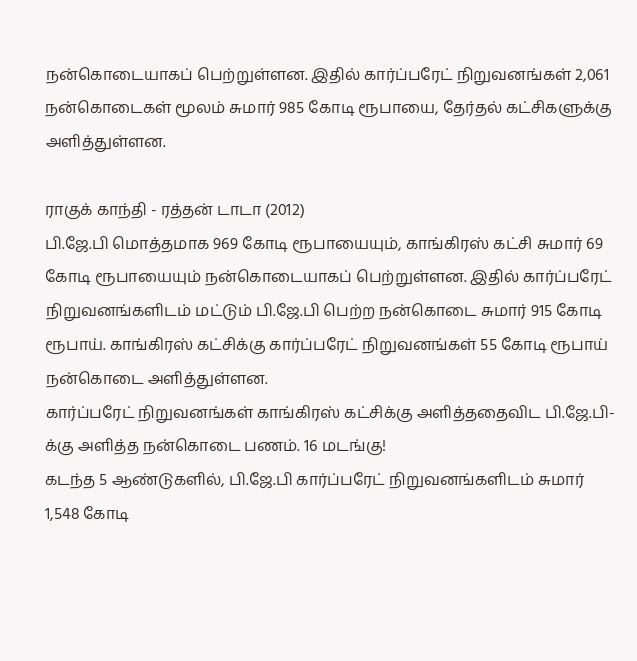நன்கொடையாகப் பெற்றுள்ளன. இதில் கார்ப்பரேட் நிறுவனங்கள் 2,061 நன்கொடைகள் மூலம் சுமார் 985 கோடி ரூபாயை, தேர்தல் கட்சிகளுக்கு அளித்துள்ளன.

ராகுக் காந்தி - ரத்தன் டாடா (2012)
பி.ஜே.பி மொத்தமாக 969 கோடி ரூபாயையும், காங்கிரஸ் கட்சி சுமார் 69 கோடி ரூபாயையும் நன்கொடையாகப் பெற்றுள்ளன. இதில் கார்ப்பரேட் நிறுவனங்களிடம் மட்டும் பி.ஜே.பி பெற்ற நன்கொடை சுமார் 915 கோடி ரூபாய். காங்கிரஸ் கட்சிக்கு கார்ப்பரேட் நிறுவனங்கள் 55 கோடி ரூபாய் நன்கொடை அளித்துள்ளன.
கார்ப்பரேட் நிறுவனங்கள் காங்கிரஸ் கட்சிக்கு அளித்ததைவிட பி.ஜே.பி-க்கு அளித்த நன்கொடை பணம். 16 மடங்கு!
கடந்த 5 ஆண்டுகளில், பி.ஜே.பி கார்ப்பரேட் நிறுவனங்களிடம் சுமார் 1,548 கோடி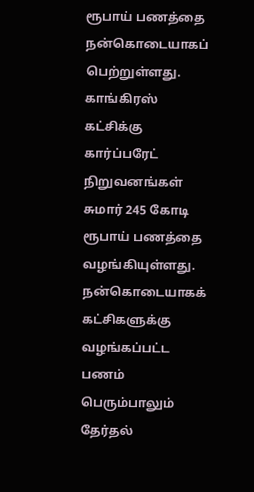ரூபாய் பணத்தை நன்கொடையாகப் பெற்றுள்ளது. காங்கிரஸ் கட்சிக்கு கார்ப்பரேட் நிறுவனங்கள் சுமார் 245 கோடி ரூபாய் பணத்தை வழங்கியுள்ளது. நன்கொடையாகக் கட்சிகளுக்கு வழங்கப்பட்ட பணம் பெரும்பாலும் தேர்தல்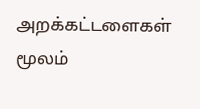அறக்கட்டளைகள் மூலம்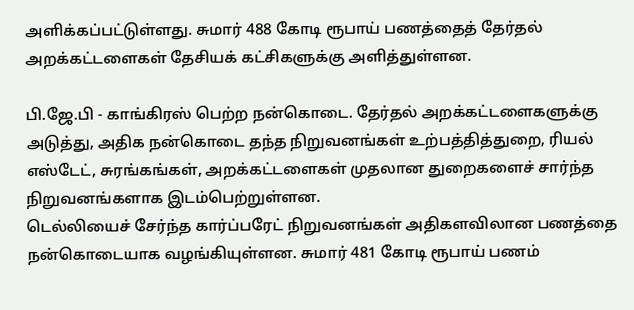அளிக்கப்பட்டுள்ளது. சுமார் 488 கோடி ரூபாய் பணத்தைத் தேர்தல் அறக்கட்டளைகள் தேசியக் கட்சிகளுக்கு அளித்துள்ளன.

பி.ஜே.பி - காங்கிரஸ் பெற்ற நன்கொடை. தேர்தல் அறக்கட்டளைகளுக்கு அடுத்து, அதிக நன்கொடை தந்த நிறுவனங்கள் உற்பத்தித்துறை, ரியல் எஸ்டேட், சுரங்கங்கள், அறக்கட்டளைகள் முதலான துறைகளைச் சார்ந்த நிறுவனங்களாக இடம்பெற்றுள்ளன.
டெல்லியைச் சேர்ந்த கார்ப்பரேட் நிறுவனங்கள் அதிகளவிலான பணத்தை நன்கொடையாக வழங்கியுள்ளன. சுமார் 481 கோடி ரூபாய் பணம்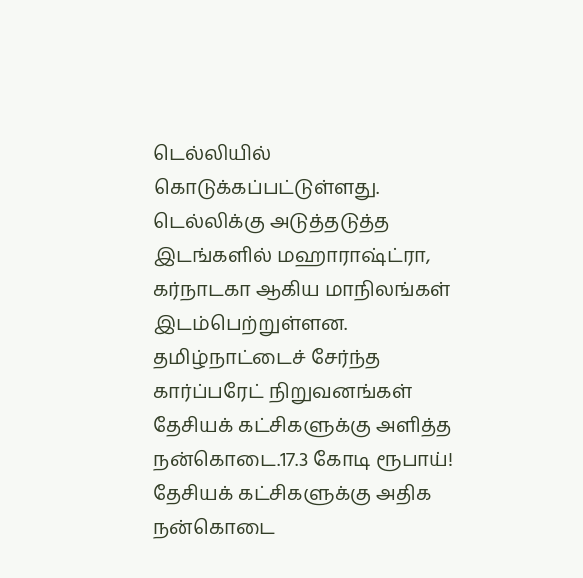டெல்லியில் கொடுக்கப்பட்டுள்ளது. டெல்லிக்கு அடுத்தடுத்த இடங்களில் மஹாராஷ்ட்ரா, கர்நாடகா ஆகிய மாநிலங்கள் இடம்பெற்றுள்ளன.
தமிழ்நாட்டைச் சேர்ந்த கார்ப்பரேட் நிறுவனங்கள் தேசியக் கட்சிகளுக்கு அளித்த நன்கொடை.17.3 கோடி ரூபாய்!
தேசியக் கட்சிகளுக்கு அதிக நன்கொடை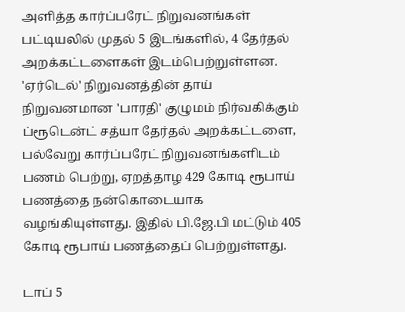அளித்த கார்ப்பரேட் நிறுவனங்கள் பட்டியலில் முதல் 5 இடங்களில், 4 தேர்தல் அறக்கட்டளைகள் இடம்பெற்றுள்ளன. 'ஏர்டெல்' நிறுவனத்தின் தாய் நிறுவனமான 'பாரதி' குழுமம் நிர்வகிக்கும் ப்ரூடென்ட் சத்யா தேர்தல் அறக்கட்டளை, பல்வேறு கார்ப்பரேட் நிறுவனங்களிடம் பணம் பெற்று, ஏறத்தாழ 429 கோடி ரூபாய் பணத்தை நன்கொடையாக வழங்கியுள்ளது. இதில் பி.ஜே.பி மட்டும் 405 கோடி ரூபாய் பணத்தைப் பெற்றுள்ளது.

டாப் 5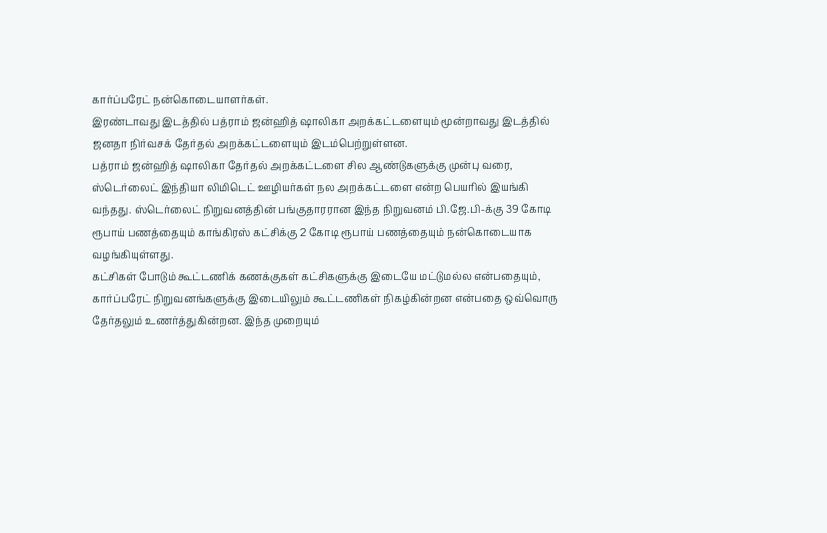கார்ப்பரேட் நன்கொடையாளர்கள்.
இரண்டாவது இடத்தில் பத்ராம் ஜன்ஹித் ஷாலிகா அறக்கட்டளையும் மூன்றாவது இடத்தில் ஜனதா நிர்வசக் தேர்தல் அறக்கட்டளையும் இடம்பெற்றுள்ளன.
பத்ராம் ஜன்ஹித் ஷாலிகா தேர்தல் அறக்கட்டளை சில ஆண்டுகளுக்கு முன்பு வரை, ஸ்டெர்லைட் இந்தியா லிமிடெட் ஊழியர்கள் நல அறக்கட்டளை என்ற பெயரில் இயங்கி வந்தது. ஸ்டெர்லைட் நிறுவனத்தின் பங்குதாரரான இந்த நிறுவனம் பி.ஜே.பி-க்கு 39 கோடி ரூபாய் பணத்தையும் காங்கிரஸ் கட்சிக்கு 2 கோடி ரூபாய் பணத்தையும் நன்கொடையாக வழங்கியுள்ளது.
கட்சிகள் போடும் கூட்டணிக் கணக்குகள் கட்சிகளுக்கு இடையே மட்டுமல்ல என்பதையும், கார்ப்பரேட் நிறுவனங்களுக்கு இடையிலும் கூட்டணிகள் நிகழ்கின்றன என்பதை ஒவ்வொரு தேர்தலும் உணர்த்துகின்றன. இந்த முறையும்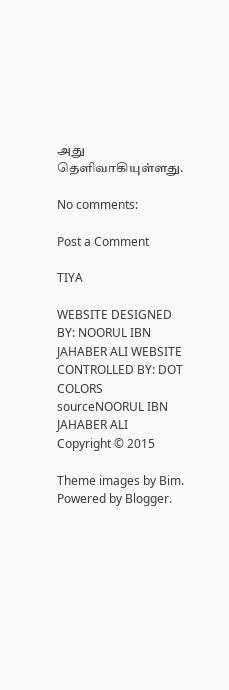அது தெளிவாகியுள்ளது.

No comments:

Post a Comment

TIYA

WEBSITE DESIGNED BY: NOORUL IBN JAHABER ALI WEBSITE CONTROLLED BY: DOT COLORS
sourceNOORUL IBN JAHABER ALI Copyright © 2015

Theme images by Bim. Powered by Blogger.